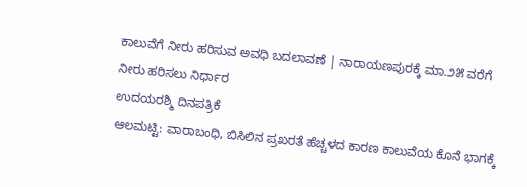ಕಾಲುವೆಗೆ ನೀರು ಹರಿಸುವ ಅವಧಿ ಬದಲಾವಣೆ | ನಾರಾಯಣಪುರಕ್ಕೆ ಮಾ.೨೫ ವರೆಗೆ ನೀರು ಹರಿಸಲು ನಿರ್ಧಾರ
ಉದಯರಶ್ಮಿ ದಿನಪತ್ರಿಕೆ
ಆಲಮಟ್ಟಿ: ವಾರಾಬಂಧಿ, ಬಿಸಿಲಿನ ಪ್ರಖರತೆ ಹೆಚ್ಚಳದ ಕಾರಣ ಕಾಲುವೆಯ ಕೊನೆ ಭಾಗಕ್ಕೆ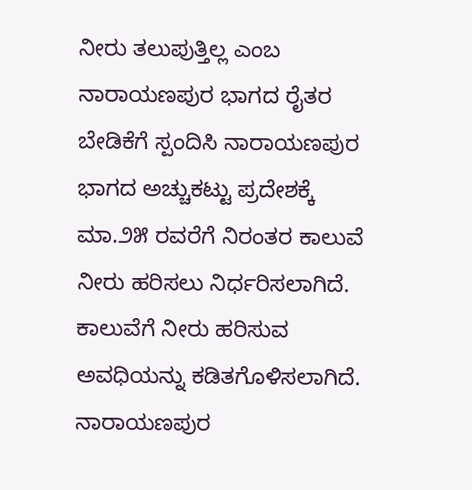ನೀರು ತಲುಪುತ್ತಿಲ್ಲ ಎಂಬ ನಾರಾಯಣಪುರ ಭಾಗದ ರೈತರ ಬೇಡಿಕೆಗೆ ಸ್ಪಂದಿಸಿ ನಾರಾಯಣಪುರ ಭಾಗದ ಅಚ್ಚುಕಟ್ಟು ಪ್ರದೇಶಕ್ಕೆ ಮಾ.೨೫ ರವರೆಗೆ ನಿರಂತರ ಕಾಲುವೆ ನೀರು ಹರಿಸಲು ನಿರ್ಧರಿಸಲಾಗಿದೆ.
ಕಾಲುವೆಗೆ ನೀರು ಹರಿಸುವ ಅವಧಿಯನ್ನು ಕಡಿತಗೊಳಿಸಲಾಗಿದೆ. ನಾರಾಯಣಪುರ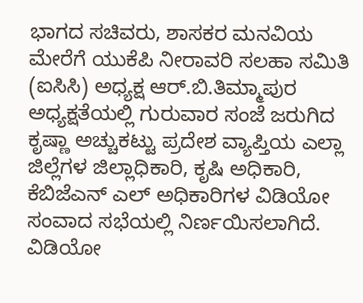ಭಾಗದ ಸಚಿವರು, ಶಾಸಕರ ಮನವಿಯ ಮೇರೆಗೆ ಯುಕೆಪಿ ನೀರಾವರಿ ಸಲಹಾ ಸಮಿತಿ (ಐಸಿಸಿ) ಅಧ್ಯಕ್ಷ ಆರ್.ಬಿ.ತಿಮ್ಮಾಪುರ ಅಧ್ಯಕ್ಷತೆಯಲ್ಲಿ ಗುರುವಾರ ಸಂಜೆ ಜರುಗಿದ ಕೃಷ್ಣಾ ಅಚ್ಚುಕಟ್ಟು ಪ್ರದೇಶ ವ್ಯಾಪ್ತಿಯ ಎಲ್ಲಾ ಜಿಲ್ಲೆಗಳ ಜಿಲ್ಲಾಧಿಕಾರಿ, ಕೃಷಿ ಅಧಿಕಾರಿ, ಕೆಬಿಜೆಎನ್ ಎಲ್ ಅಧಿಕಾರಿಗಳ ವಿಡಿಯೋ ಸಂವಾದ ಸಭೆಯಲ್ಲಿ ನಿರ್ಣಯಿಸಲಾಗಿದೆ. ವಿಡಿಯೋ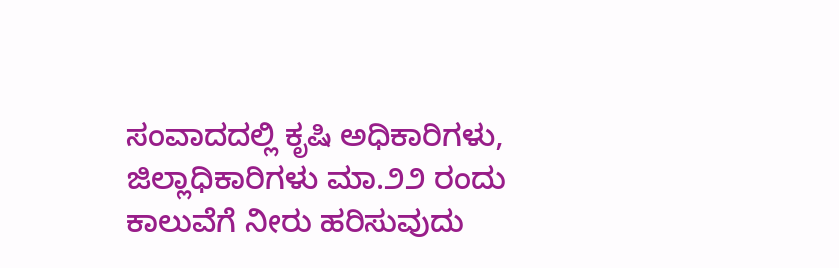ಸಂವಾದದಲ್ಲಿ ಕೃಷಿ ಅಧಿಕಾರಿಗಳು, ಜಿಲ್ಲಾಧಿಕಾರಿಗಳು ಮಾ.೨೨ ರಂದು ಕಾಲುವೆಗೆ ನೀರು ಹರಿಸುವುದು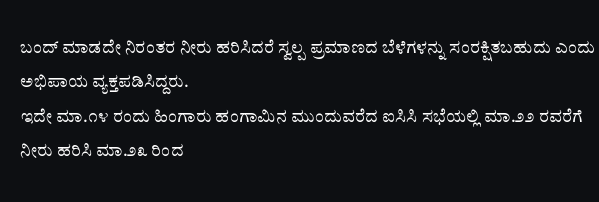ಬಂದ್ ಮಾಡದೇ ನಿರಂತರ ನೀರು ಹರಿಸಿದರೆ ಸ್ವಲ್ಪ ಪ್ರಮಾಣದ ಬೆಳೆಗಳನ್ನು ಸಂರಕ್ಷಿತಬಹುದು ಎಂದು ಅಭಿಪಾಯ ವ್ಯಕ್ತಪಡಿಸಿದ್ದರು.
ಇದೇ ಮಾ.೧೪ ರಂದು ಹಿಂಗಾರು ಹಂಗಾಮಿನ ಮುಂದುವರೆದ ಐಸಿಸಿ ಸಭೆಯಲ್ಲಿ ಮಾ.೨೨ ರವರೆಗೆ ನೀರು ಹರಿಸಿ ಮಾ.೨೩ ರಿಂದ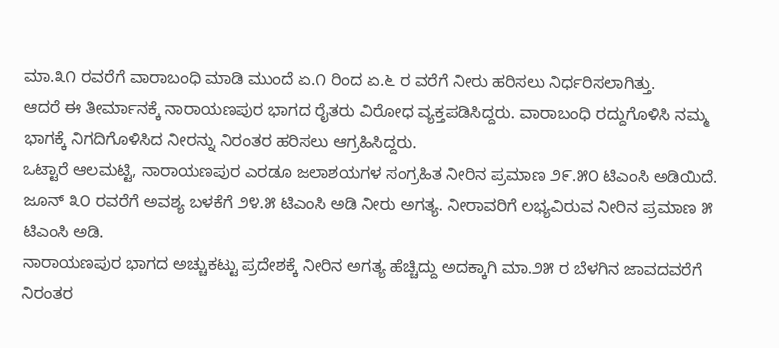ಮಾ.೩೧ ರವರೆಗೆ ವಾರಾಬಂಧಿ ಮಾಡಿ ಮುಂದೆ ಏ.೧ ರಿಂದ ಏ.೬ ರ ವರೆಗೆ ನೀರು ಹರಿಸಲು ನಿರ್ಧರಿಸಲಾಗಿತ್ತು.
ಆದರೆ ಈ ತೀರ್ಮಾನಕ್ಕೆ ನಾರಾಯಣಪುರ ಭಾಗದ ರೈತರು ವಿರೋಧ ವ್ಯಕ್ತಪಡಿಸಿದ್ದರು. ವಾರಾಬಂಧಿ ರದ್ದುಗೊಳಿಸಿ ನಮ್ಮ ಭಾಗಕ್ಕೆ ನಿಗದಿಗೊಳಿಸಿದ ನೀರನ್ನು ನಿರಂತರ ಹರಿಸಲು ಆಗ್ರಹಿಸಿದ್ದರು.
ಒಟ್ಟಾರೆ ಆಲಮಟ್ಟಿ, ನಾರಾಯಣಪುರ ಎರಡೂ ಜಲಾಶಯಗಳ ಸಂಗ್ರಹಿತ ನೀರಿನ ಪ್ರಮಾಣ ೨೯.೫೦ ಟಿಎಂಸಿ ಅಡಿಯಿದೆ. ಜೂನ್ ೩೦ ರವರೆಗೆ ಅವಶ್ಯ ಬಳಕೆಗೆ ೨೪.೫ ಟಿಎಂಸಿ ಅಡಿ ನೀರು ಅಗತ್ಯ. ನೀರಾವರಿಗೆ ಲಭ್ಯವಿರುವ ನೀರಿನ ಪ್ರಮಾಣ ೫ ಟಿಎಂಸಿ ಅಡಿ.
ನಾರಾಯಣಪುರ ಭಾಗದ ಅಚ್ಚುಕಟ್ಟು ಪ್ರದೇಶಕ್ಕೆ ನೀರಿನ ಅಗತ್ಯ ಹೆಚ್ಚಿದ್ದು ಅದಕ್ಕಾಗಿ ಮಾ.೨೫ ರ ಬೆಳಗಿನ ಜಾವದವರೆಗೆ ನಿರಂತರ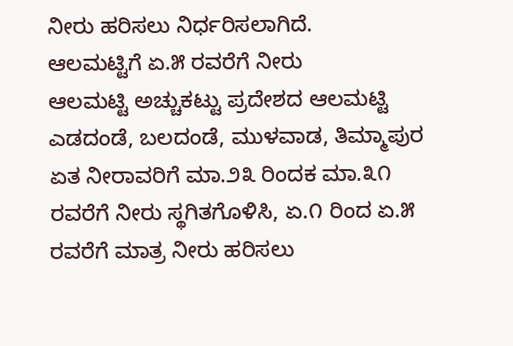ನೀರು ಹರಿಸಲು ನಿರ್ಧರಿಸಲಾಗಿದೆ.
ಆಲಮಟ್ಟಿಗೆ ಏ.೫ ರವರೆಗೆ ನೀರು
ಆಲಮಟ್ಟಿ ಅಚ್ಚುಕಟ್ಟು ಪ್ರದೇಶದ ಆಲಮಟ್ಟಿ ಎಡದಂಡೆ, ಬಲದಂಡೆ, ಮುಳವಾಡ, ತಿಮ್ಮಾಪುರ ಏತ ನೀರಾವರಿಗೆ ಮಾ.೨೩ ರಿಂದಕ ಮಾ.೩೧ ರವರೆಗೆ ನೀರು ಸ್ಥಗಿತಗೊಳಿಸಿ, ಏ.೧ ರಿಂದ ಏ.೫ ರವರೆಗೆ ಮಾತ್ರ ನೀರು ಹರಿಸಲು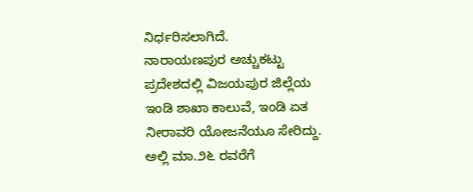ನಿರ್ಧರಿಸಲಾಗಿದೆ.
ನಾರಾಯಣಪುರ ಅಚ್ಚುಕಟ್ಟು ಪ್ರದೇಶದಲ್ಲಿ ವಿಜಯಪುರ ಜಿಲ್ಲೆಯ ಇಂಡಿ ಶಾಖಾ ಕಾಲುವೆ, ಇಂಡಿ ಏತ ನೀರಾವರಿ ಯೋಜನೆಯೂ ಸೇರಿದ್ದು. ಅಲ್ಲಿ ಮಾ.೨೬ ರವರೆಗೆ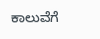ಕಾಲುವೆಗೆ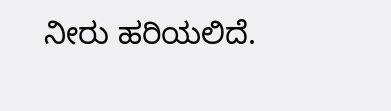ನೀರು ಹರಿಯಲಿದೆ.